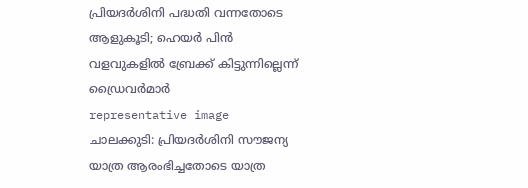പ്രിയദർശിനി പദ്ധതി വന്നതോടെ ആളുകൂടി; ഹെയർ പിൻ വളവുകളിൽ ബ്രേക്ക് കിട്ടുന്നില്ലെന്ന് ഡ്രൈവർമാർ
representative image
ചാലക്കുടി: പ്രിയദർശിനി സൗജന്യ യാത്ര ആരംഭിച്ചതോടെ യാത്ര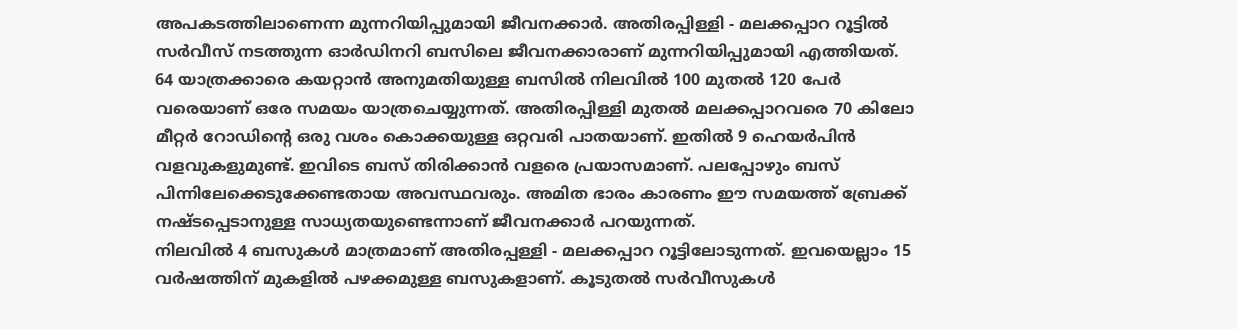അപകടത്തിലാണെന്ന മുന്നറിയിപ്പുമായി ജീവനക്കാർ. അതിരപ്പിള്ളി - മലക്കപ്പാറ റൂട്ടിൽ സർവീസ് നടത്തുന്ന ഓർഡിനറി ബസിലെ ജീവനക്കാരാണ് മുന്നറിയിപ്പുമായി എത്തിയത്.
64 യാത്രക്കാരെ കയറ്റാൻ അനുമതിയുള്ള ബസിൽ നിലവിൽ 100 മുതൽ 120 പേർ വരെയാണ് ഒരേ സമയം യാത്രചെയ്യുന്നത്. അതിരപ്പിള്ളി മുതൽ മലക്കപ്പാറവരെ 70 കിലോ മീറ്റർ റോഡിന്റെ ഒരു വശം കൊക്കയുള്ള ഒറ്റവരി പാതയാണ്. ഇതിൽ 9 ഹെയർപിൻ വളവുകളുമുണ്ട്. ഇവിടെ ബസ് തിരിക്കാൻ വളരെ പ്രയാസമാണ്. പലപ്പോഴും ബസ് പിന്നിലേക്കെടുക്കേണ്ടതായ അവസ്ഥവരും. അമിത ഭാരം കാരണം ഈ സമയത്ത് ബ്രേക്ക് നഷ്ടപ്പെടാനുള്ള സാധ്യതയുണ്ടെന്നാണ് ജീവനക്കാർ പറയുന്നത്.
നിലവിൽ 4 ബസുകൾ മാത്രമാണ് അതിരപ്പള്ളി - മലക്കപ്പാറ റൂട്ടിലോടുന്നത്. ഇവയെല്ലാം 15 വർഷത്തിന് മുകളിൽ പഴക്കമുള്ള ബസുകളാണ്. കൂടുതൽ സർവീസുകൾ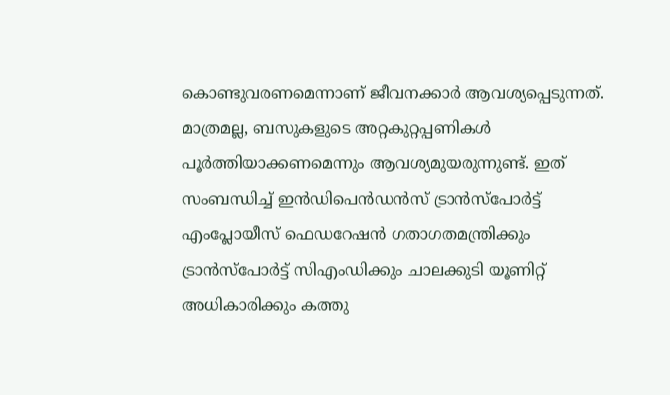കൊണ്ടുവരണമെന്നാണ് ജീവനക്കാർ ആവശ്യപ്പെടുന്നത്. മാത്രമല്ല, ബസുകളുടെ അറ്റകുറ്റപ്പണികൾ പൂർത്തിയാക്കണമെന്നും ആവശ്യമുയരുന്നുണ്ട്. ഇത് സംബന്ധിച്ച് ഇൻഡിപെൻഡൻസ് ട്രാൻസ്പോർട്ട് എംപ്ലോയീസ് ഫെഡറേഷൻ ഗതാഗതമന്ത്രിക്കും ട്രാൻസ്പോർട്ട് സിഎംഡിക്കും ചാലക്കുടി യൂണിറ്റ് അധികാരിക്കും കത്തു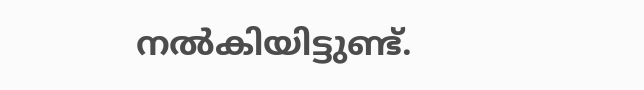നൽകിയിട്ടുണ്ട്.